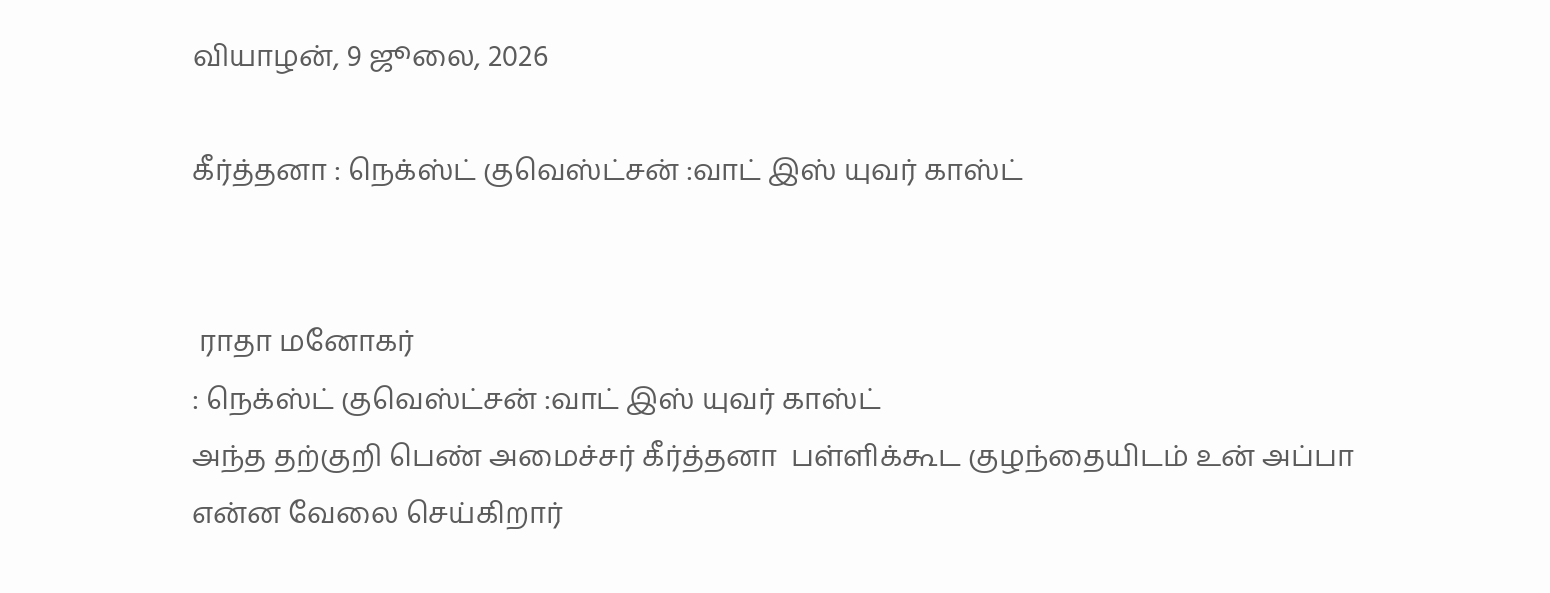வியாழன், 9 ஜூலை, 2026

கீர்த்தனா : நெக்ஸ்ட் குவெஸ்ட்சன் :வாட் இஸ் யுவர் காஸ்ட்


 ராதா மனோகர்
: நெக்ஸ்ட் குவெஸ்ட்சன் :வாட் இஸ் யுவர் காஸ்ட்
அந்த தற்குறி பெண் அமைச்சர் கீர்த்தனா  பள்ளிக்கூட குழந்தையிடம் உன் அப்பா என்ன வேலை செய்கிறார்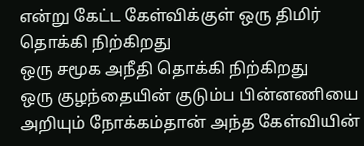என்று கேட்ட கேள்விக்குள் ஒரு திமிர் தொக்கி நிற்கிறது
ஒரு சமூக அநீதி தொக்கி நிற்கிறது
ஒரு குழந்தையின் குடும்ப பின்னணியை அறியும் நோக்கம்தான் அந்த கேள்வியின்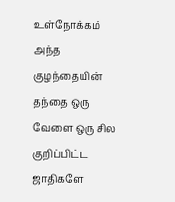உள்நோக்கம்
அந்த குழந்தையின் தந்தை ஒரு வேளை ஒரு சில குறிப்பிட்ட ஜாதிகளே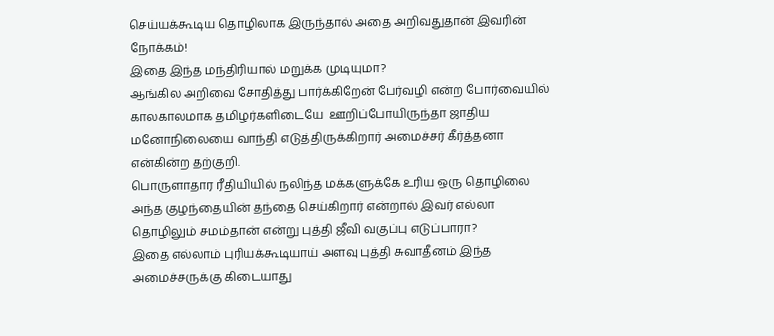செய்யக்கூடிய தொழிலாக இருந்தால் அதை அறிவதுதான் இவரின் நோக்கம்!
இதை இந்த மந்திரியால் மறுக்க முடியுமா?
ஆங்கில அறிவை சோதித்து பார்க்கிறேன் பேர்வழி என்ற போர்வையில்
காலகாலமாக தமிழர்களிடையே  ஊறிப்போயிருந்தா ஜாதிய மனோநிலையை வாந்தி எடுத்திருக்கிறார் அமைச்சர் கீர்த்தனா என்கின்ற தற்குறி.
பொருளாதார ரீதியியில் நலிந்த மக்களுக்கே உரிய ஒரு தொழிலை அந்த குழந்தையின் தந்தை செய்கிறார் என்றால் இவர் எல்லா தொழிலும் சமம்தான் என்று புத்தி ஜீவி வகுப்பு எடுப்பாரா?
இதை எல்லாம் புரியக்கூடியாய் அளவு புத்தி சுவாதீனம் இந்த அமைச்சருக்கு கிடையாது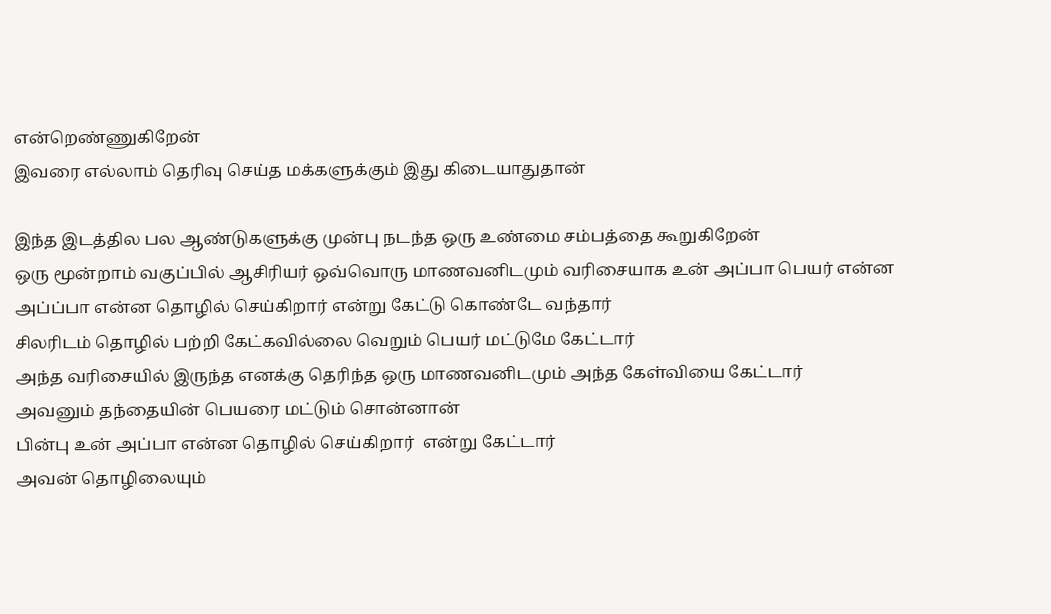என்றெண்ணுகிறேன்
இவரை எல்லாம் தெரிவு செய்த மக்களுக்கும் இது கிடையாதுதான்

இந்த இடத்தில பல ஆண்டுகளுக்கு முன்பு நடந்த ஒரு உண்மை சம்பத்தை கூறுகிறேன்
ஒரு மூன்றாம் வகுப்பில் ஆசிரியர் ஒவ்வொரு மாணவனிடமும் வரிசையாக உன் அப்பா பெயர் என்ன அப்ப்பா என்ன தொழில் செய்கிறார் என்று கேட்டு கொண்டே வந்தார்
சிலரிடம் தொழில் பற்றி கேட்கவில்லை வெறும் பெயர் மட்டுமே கேட்டார்
அந்த வரிசையில் இருந்த எனக்கு தெரிந்த ஒரு மாணவனிடமும் அந்த கேள்வியை கேட்டார்
அவனும் தந்தையின் பெயரை மட்டும் சொன்னான்
பின்பு உன் அப்பா என்ன தொழில் செய்கிறார்  என்று கேட்டார்
அவன் தொழிலையும்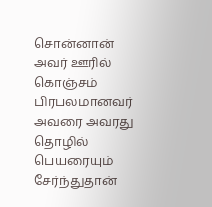சொன்னான்
அவர் ஊரில் கொஞ்சம் பிரபலமானவர்  அவரை அவரது தொழில் பெயரையும் சேர்ந்துதான்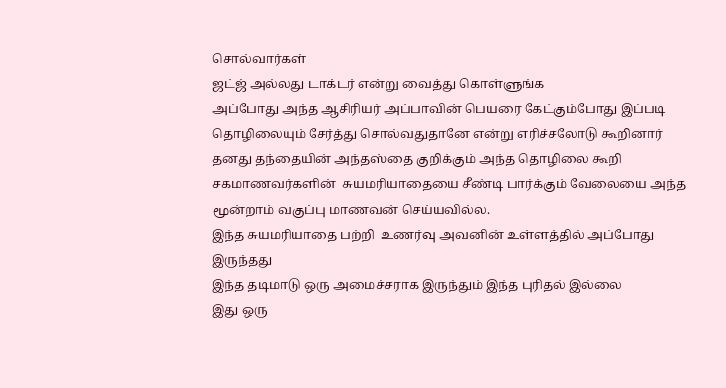சொல்வார்கள்
ஜட்ஜ் அல்லது டாக்டர் என்று வைத்து கொள்ளுங்க
அப்போது அந்த ஆசிரியர் அப்பாவின் பெயரை கேட்கும்போது இப்படி தொழிலையும் சேர்த்து சொல்வதுதானே என்று எரிச்சலோடு கூறினார்
தனது தந்தையின் அந்தஸ்தை குறிக்கும் அந்த தொழிலை கூறி சகமாணவர்களின்  சுயமரியாதையை சீண்டி பார்க்கும் வேலையை அந்த மூன்றாம் வகுப்பு மாணவன் செய்யவில்ல.
இந்த சுயமரியாதை பற்றி  உணர்வு அவனின் உள்ளத்தில் அப்போது இருந்தது
இந்த தடிமாடு ஒரு அமைச்சராக இருந்தும் இந்த புரிதல் இல்லை
இது ஒரு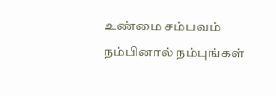உண்மை சம்பவம்  நம்பினால் நம்புங்கள்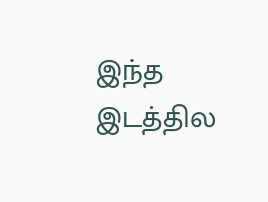இந்த இடத்தில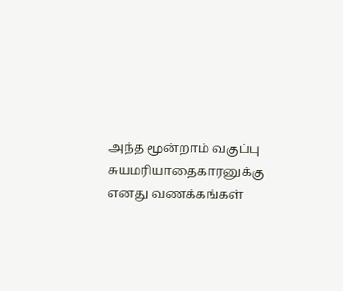அந்த மூன்றாம் வகுப்பு  சுயமரியாதைகாரனுக்கு எனது வணக்கங்கள்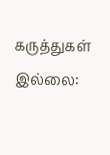கருத்துகள் இல்லை: